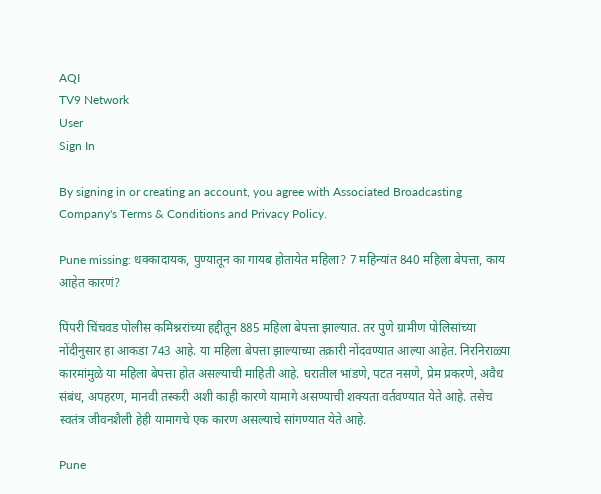AQI
TV9 Network
User
Sign In

By signing in or creating an account, you agree with Associated Broadcasting Company's Terms & Conditions and Privacy Policy.

Pune missing: धक्कादायक, पुण्यातून का गायब होतायेत महिला? 7 महिन्यांत 840 महिला बेपत्ता, काय आहेत कारणं?

पिंपरी चिंचवड पोलीस कमिश्नरांच्या हद्दीतून 885 महिला बेपत्ता झाल्यात. तर पुणे ग्रामीण पोलिसांच्या नोंदीनुसार हा आकडा 743 आहे. या महिला बेपत्ता झाल्याच्या तक्रारी नोंदवण्यात आल्या आहेत. निरनिराळ्या कारमांमुळे या महिला बेपत्ता होत असल्याची माहिती आहे. घरातील भांडणे, पटत नसणे, प्रेम प्रकरणे, अवैध संबंध, अपहरण, मानवी तस्करी अशी काही कारणे यामागे असण्याची शक्यता वर्तवण्यात येते आहे. तसेच स्वतंत्र जीवनशैली हेही यामागचे एक कारण असल्याचे सांगण्यात येते आहे.

Pune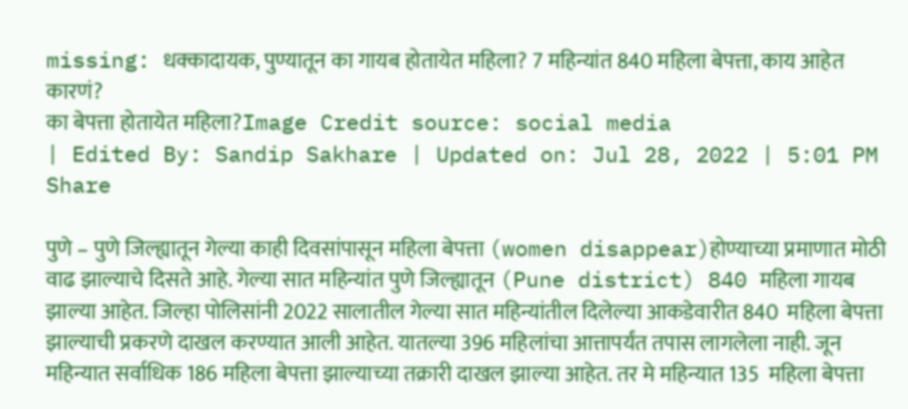missing: धक्कादायक, पुण्यातून का गायब होतायेत महिला? 7 महिन्यांत 840 महिला बेपत्ता, काय आहेत कारणं?
का बेपत्ता होतायेत महिला?Image Credit source: social media
| Edited By: Sandip Sakhare | Updated on: Jul 28, 2022 | 5:01 PM
Share

पुणे – पुणे जिल्ह्यातून गेल्या काही दिवसांपासून महिला बेपत्ता (women disappear)होण्याच्या प्रमाणात मोठी वाढ झाल्याचे दिसते आहे. गेल्या सात महिन्यांत पुणे जिल्ह्यातून (Pune district) 840 महिला गायब झाल्या आहेत. जिल्हा पोलिसांनी 2022 सालातील गेल्या सात महिन्यांतील दिलेल्या आकडेवारीत 840  महिला बेपत्ता झाल्याची प्रकरणे दाखल करण्यात आली आहेत. यातल्या 396 महिलांचा आत्तापर्यंत तपास लागलेला नाही. जून महिन्यात सर्वाधिक 186 महिला बेपत्ता झाल्याच्या तक्रारी दाखल झाल्या आहेत. तर मे महिन्यात 135  महिला बेपत्ता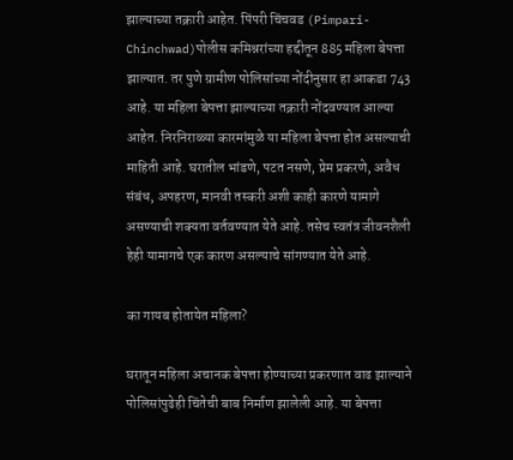झाल्याच्या तक्रारी आहेत. पिंपरी चिंचवड (Pimpari-Chinchwad)पोलीस कमिश्नरांच्या हद्दीतून 885 महिला बेपत्ता झाल्यात. तर पुणे ग्रामीण पोलिसांच्या नोंदीनुसार हा आकडा 743 आहे. या महिला बेपत्ता झाल्याच्या तक्रारी नोंदवण्यात आल्या आहेत. निरनिराळ्या कारमांमुळे या महिला बेपत्ता होत असल्याची माहिती आहे. घरातील भांडणे, पटत नसणे, प्रेम प्रकरणे, अवैध संबंध, अपहरण, मानवी तस्करी अशी काही कारणे यामागे असण्याची शक्यता वर्तवण्यात येते आहे. तसेच स्वतंत्र जीवनशैली हेही यामागचे एक कारण असल्याचे सांगण्यात येते आहे.

का गायब होतायेत महिला?

घरातून महिला अचानक बेपत्ता होण्याच्या प्रकरणात वाढ झाल्याने पोलिसांपुढेही चिंतेची बाब निर्माण झालेली आहे. या बेपत्ता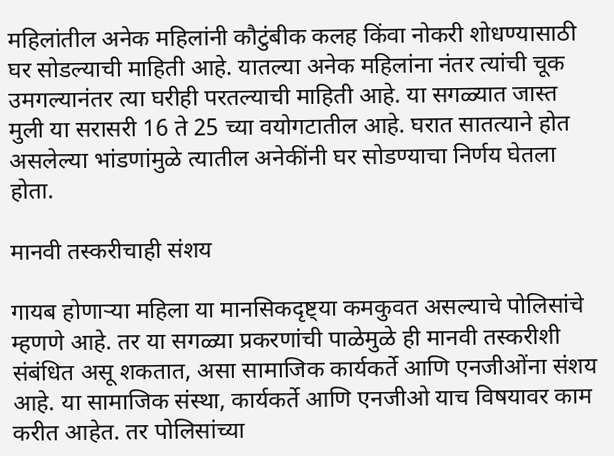महिलांतील अनेक महिलांनी कौटुंबीक कलह किंवा नोकरी शोधण्यासाठी घर सोडल्याची माहिती आहे. यातल्या अनेक महिलांना नंतर त्यांची चूक उमगल्यानंतर त्या घरीही परतल्याची माहिती आहे. या सगळ्यात जास्त मुली या सरासरी 16 ते 25 च्या वयोगटातील आहे. घरात सातत्याने होत असलेल्या भांडणांमुळे त्यातील अनेकींनी घर सोडण्याचा निर्णय घेतला होता.

मानवी तस्करीचाही संशय

गायब होणाऱ्या महिला या मानसिकदृष्ट्या कमकुवत असल्याचे पोलिसांचे म्हणणे आहे. तर या सगळ्या प्रकरणांची पाळेमुळे ही मानवी तस्करीशी संबंधित असू शकतात, असा सामाजिक कार्यकर्ते आणि एनजीओंना संशय आहे. या सामाजिक संस्था, कार्यकर्ते आणि एनजीओ याच विषयावर काम करीत आहेत. तर पोलिसांच्या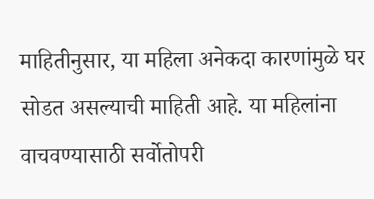माहितीनुसार, या महिला अनेकदा कारणांमुळे घर सोडत असल्याची माहिती आहे. या महिलांना वाचवण्यासाठी सर्वोतोपरी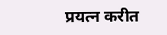प्रयत्न करीत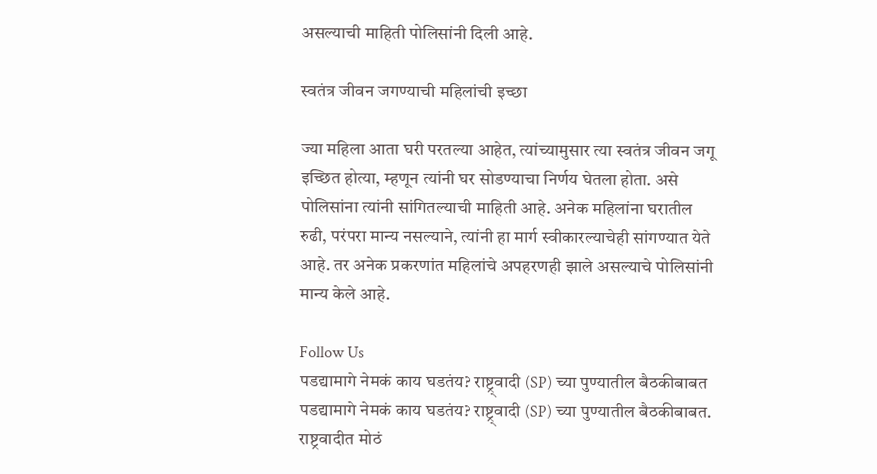असल्याची माहिती पोलिसांनी दिली आहे.

स्वतंत्र जीवन जगण्याची महिलांची इच्छा

ज्या महिला आता घरी परतल्या आहेत, त्यांच्यामुसार त्या स्वतंत्र जीवन जगू इच्छित होत्या, म्हणून त्यांनी घर सोडण्याचा निर्णय घेतला होता. असे पोलिसांना त्यांनी सांगितल्याची माहिती आहे. अनेक महिलांना घरातील रुढी, परंपरा मान्य नसल्याने, त्यांनी हा मार्ग स्वीकारल्याचेही सांगण्यात येते आहे. तर अनेक प्रकरणांत महिलांचे अपहरणही झाले असल्याचे पोलिसांनी मान्य केले आहे.

Follow Us
पडद्यामागे नेमकं काय घडतंय? राष्ट्र्वादी (SP) च्या पुण्यातील बैठकीबाबत
पडद्यामागे नेमकं काय घडतंय? राष्ट्र्वादी (SP) च्या पुण्यातील बैठकीबाबत.
राष्ट्रवादीत मोठं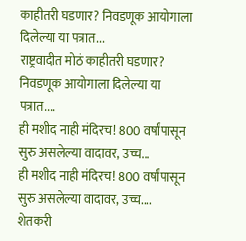काहीतरी घडणार? निवडणूक आयोगाला दिलेल्या या पत्रात...
राष्ट्रवादीत मोठं काहीतरी घडणार? निवडणूक आयोगाला दिलेल्या या पत्रात....
ही मशीद नाही मंदिरच! 800 वर्षांपासून सुरु असलेल्या वादावर, उच्च...
ही मशीद नाही मंदिरच! 800 वर्षांपासून सुरु असलेल्या वादावर, उच्च....
शेतकरी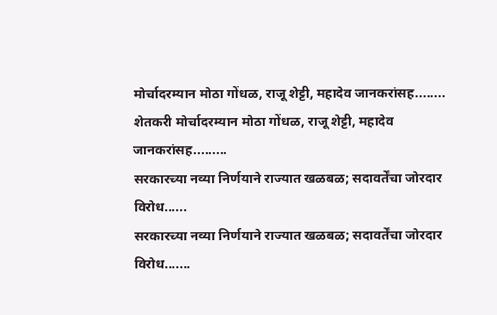मोर्चादरम्यान मोठा गोंधळ, राजू शेट्टी, महादेव जानकरांसह........
शेतकरी मोर्चादरम्यान मोठा गोंधळ, राजू शेट्टी, महादेव जानकरांसह.........
सरकारच्या नव्या निर्णयाने राज्यात खळबळ; सदावर्तेंचा जोरदार विरोध......
सरकारच्या नव्या निर्णयाने राज्यात खळबळ; सदावर्तेंचा जोरदार विरोध.......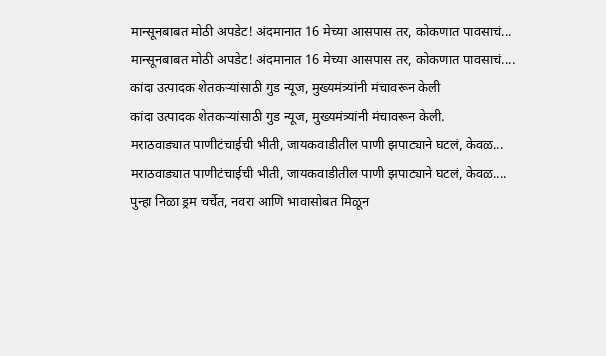मान्सूनबाबत मोठी अपडेट! अंदमानात 16 मेच्या आसपास तर, कोकणात पावसाचं...
मान्सूनबाबत मोठी अपडेट! अंदमानात 16 मेच्या आसपास तर, कोकणात पावसाचं....
कांदा उत्पादक शेतकऱ्यांसाठी गुड न्यूज, मुख्यमंत्र्यांनी मंचावरून केली
कांदा उत्पादक शेतकऱ्यांसाठी गुड न्यूज, मुख्यमंत्र्यांनी मंचावरून केली.
मराठवाड्यात पाणीटंचाईची भीती, जायकवाडीतील पाणी झपाट्याने घटलं, केवळ...
मराठवाड्यात पाणीटंचाईची भीती, जायकवाडीतील पाणी झपाट्याने घटलं, केवळ....
पुन्हा निळा ड्रम चर्चेत, नवरा आणि भावासोबत मिळून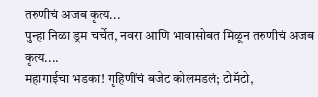तरुणीचं अजब कृत्य...
पुन्हा निळा ड्रम चर्चेत, नवरा आणि भावासोबत मिळून तरुणीचं अजब कृत्य....
महागाईचा भडका! गृहिणींचं बजेट कोलमडलं; टोमॅटो,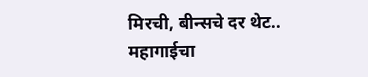मिरची, बीन्सचे दर थेट..
महागाईचा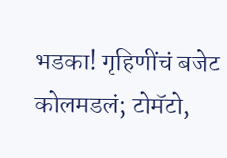भडका! गृहिणींचं बजेट कोलमडलं; टोमॅटो,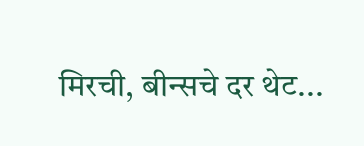मिरची, बीन्सचे दर थेट...